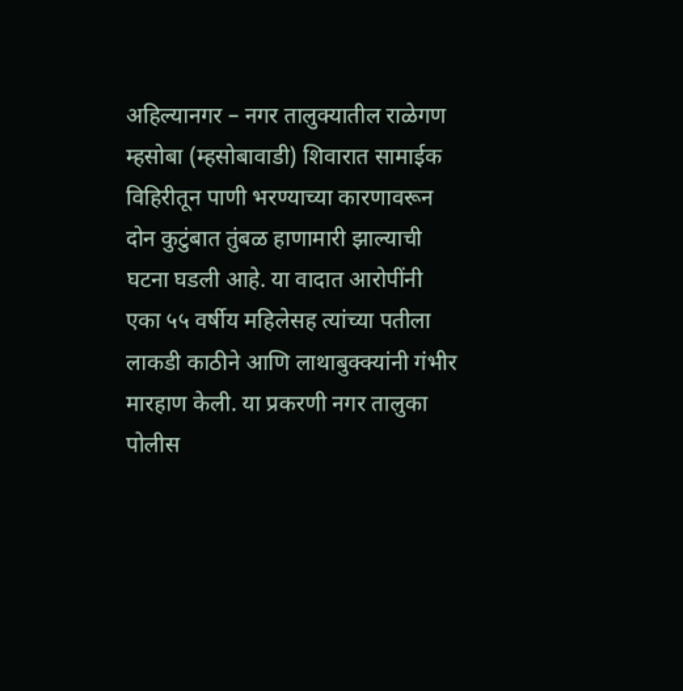अहिल्यानगर – नगर तालुक्यातील राळेगण म्हसोबा (म्हसोबावाडी) शिवारात सामाईक विहिरीतून पाणी भरण्याच्या कारणावरून दोन कुटुंबात तुंबळ हाणामारी झाल्याची घटना घडली आहे. या वादात आरोपींनी एका ५५ वर्षीय महिलेसह त्यांच्या पतीला लाकडी काठीने आणि लाथाबुक्क्यांनी गंभीर मारहाण केली. या प्रकरणी नगर तालुका पोलीस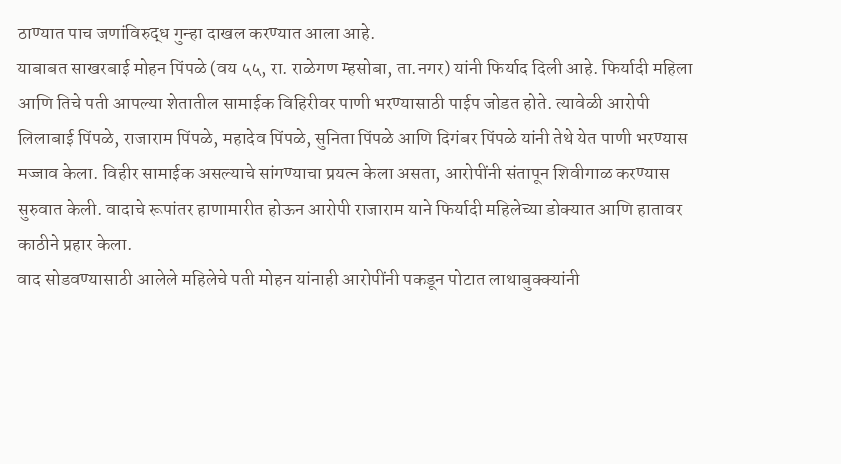ठाण्यात पाच जणांविरुद्ध गुन्हा दाखल करण्यात आला आहे.
याबाबत साखरबाई मोहन पिंपळे (वय ५५, रा. राळेगण म्हसोबा, ता.नगर) यांनी फिर्याद दिली आहे. फिर्यादी महिला आणि तिचे पती आपल्या शेतातील सामाईक विहिरीवर पाणी भरण्यासाठी पाईप जोडत होते. त्यावेळी आरोपी लिलाबाई पिंपळे, राजाराम पिंपळे, महादेव पिंपळे, सुनिता पिंपळे आणि दिगंबर पिंपळे यांनी तेथे येत पाणी भरण्यास मज्जाव केला. विहीर सामाईक असल्याचे सांगण्याचा प्रयत्न केला असता, आरोपींनी संतापून शिवीगाळ करण्यास सुरुवात केली. वादाचे रूपांतर हाणामारीत होऊन आरोपी राजाराम याने फिर्यादी महिलेच्या डोक्यात आणि हातावर काठीने प्रहार केला.
वाद सोडवण्यासाठी आलेले महिलेचे पती मोहन यांनाही आरोपींनी पकडून पोटात लाथाबुक्क्यांनी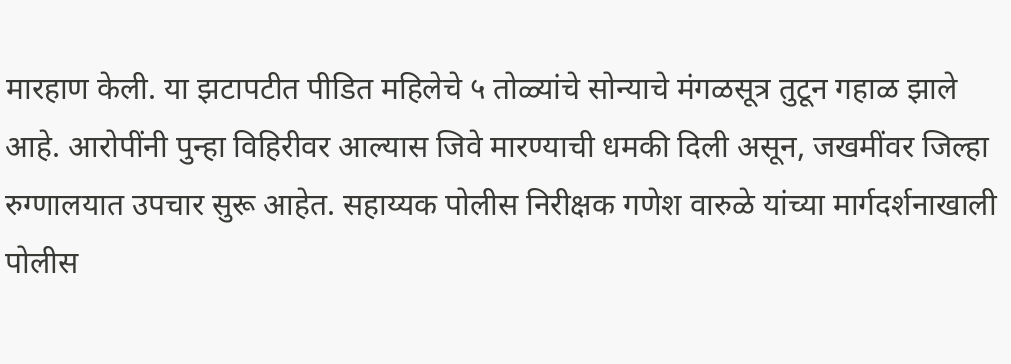मारहाण केली. या झटापटीत पीडित महिलेचे ५ तोळ्यांचे सोन्याचे मंगळसूत्र तुटून गहाळ झाले आहे. आरोपींनी पुन्हा विहिरीवर आल्यास जिवे मारण्याची धमकी दिली असून, जखमींवर जिल्हा रुग्णालयात उपचार सुरू आहेत. सहाय्यक पोलीस निरीक्षक गणेश वारुळे यांच्या मार्गदर्शनाखाली पोलीस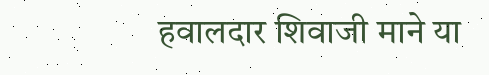हवालदार शिवाजी माने या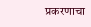प्रकरणाचा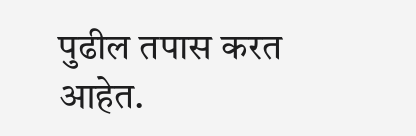पुढील तपास करत आहेत.